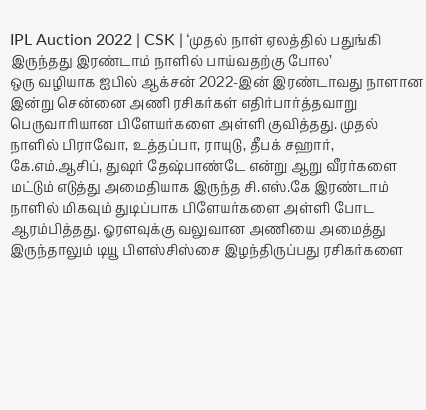IPL Auction 2022 | CSK | ‘முதல் நாள் ஏலத்தில் பதுங்கி இருந்தது இரண்டாம் நாளில் பாய்வதற்கு போல’
ஒரு வழியாக ஐபில் ஆக்சன் 2022-இன் இரண்டாவது நாளான இன்று சென்னை அணி ரசிகர்கள் எதிர்பார்த்தவாறு பெருவாரியான பிளேயர்களை அள்ளி குவித்தது. முதல் நாளில் பிராவோ, உத்தப்பா, ராயுடு, தீபக் சஹார், கே.எம்.ஆசிப், துஷர் தேஷ்பாண்டே என்று ஆறு வீரர்களை மட்டும் எடுத்து அமைதியாக இருந்த சி.எஸ்.கே இரண்டாம் நாளில் மிகவும் துடிப்பாக பிளேயர்களை அள்ளி போட ஆரம்பித்தது. ஓரளவுக்கு வலுவான அணியை அமைத்து இருந்தாலும் டியூ பிளஸ்சிஸ்சை இழந்திருப்பது ரசிகர்களை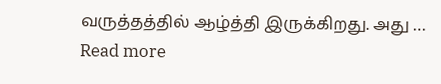வருத்தத்தில் ஆழ்த்தி இருக்கிறது. அது … Read more